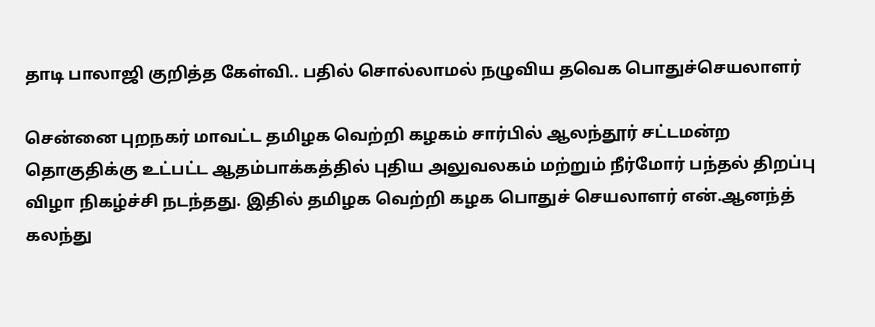தாடி பாலாஜி குறித்த கேள்வி.. பதில் சொல்லாமல் நழுவிய தவெக பொதுச்செயலாளர்

சென்னை புறநகர் மாவட்ட தமிழக வெற்றி கழகம் சார்பில் ஆலந்தூர் சட்டமன்ற தொகுதிக்கு உட்பட்ட ஆதம்பாக்கத்தில் புதிய அலுவலகம் மற்றும் நீர்மோர் பந்தல் திறப்பு விழா நிகழ்ச்சி நடந்தது. இதில் தமிழக வெற்றி கழக பொதுச் செயலாளர் என்.ஆனந்த்  கலந்து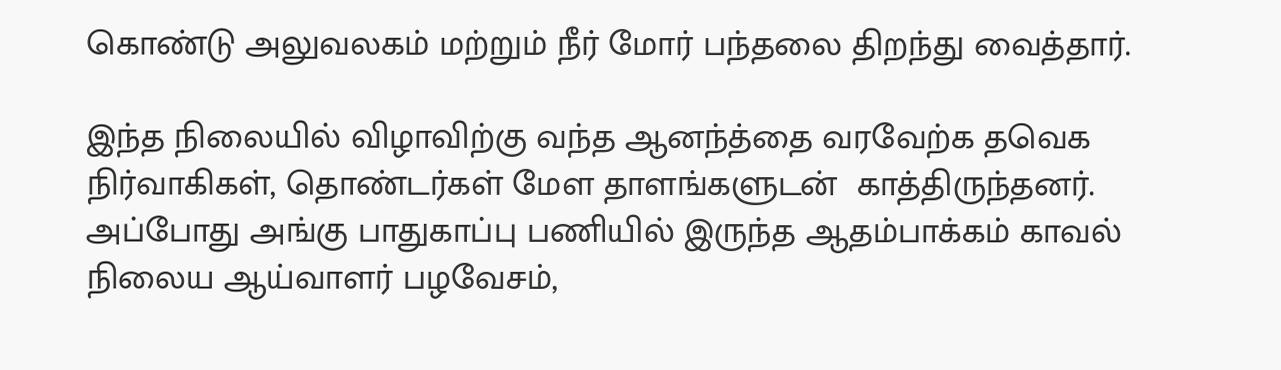கொண்டு அலுவலகம் மற்றும் நீர் மோர் பந்தலை திறந்து வைத்தார்.

இந்த நிலையில் விழாவிற்கு வந்த ஆனந்த்தை வரவேற்க தவெக நிர்வாகிகள், தொண்டர்கள் மேள தாளங்களுடன்  காத்திருந்தனர்.  அப்போது அங்கு பாதுகாப்பு பணியில் இருந்த ஆதம்பாக்கம் காவல் நிலைய ஆய்வாளர் பழவேசம்,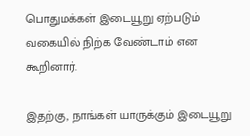பொதுமக்கள் இடையூறு ஏற்படும் வகையில் நிற்க வேண்டாம் என கூறினார்.

இதற்கு, நாங்கள் யாருக்கும் இடையூறு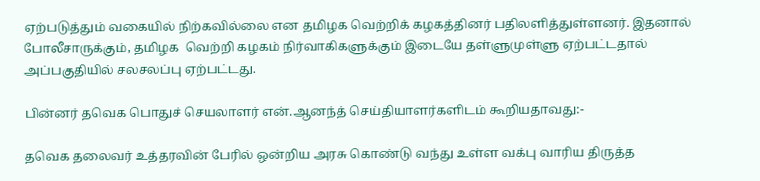ஏற்படுத்தும் வகையில் நிற்கவில்லை என தமிழக வெற்றிக் கழகத்தினர் பதிலளித்துள்ளனர். இதனால் போலீசாருக்கும், தமிழக  வெற்றி கழகம் நிர்வாகிகளுக்கும் இடையே தள்ளுமுள்ளு ஏற்பட்டதால் அப்பகுதியில் சலசலப்பு ஏற்பட்டது.

பின்னர் தவெக பொதுச் செயலாளர் என்.ஆனந்த் செய்தியாளர்களிடம் கூறியதாவது:-

தவெக தலைவர் உத்தரவின் பேரில் ஒன்றிய அரசு கொண்டு வந்து உள்ள வக்பு வாரிய திருத்த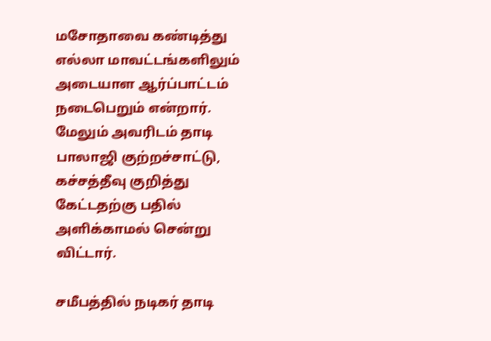மசோதாவை கண்டித்து எல்லா மாவட்டங்களிலும் அடையாள ஆர்ப்பாட்டம் நடைபெறும் என்றார். மேலும் அவரிடம் தாடி பாலாஜி குற்றச்சாட்டு, கச்சத்தீவு குறித்து கேட்டதற்கு பதில் அளிக்காமல் சென்று விட்டார்.

சமீபத்தில் நடிகர் தாடி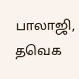பாலாஜி, தவெக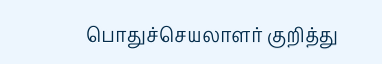பொதுச்செயலாளர் குறித்து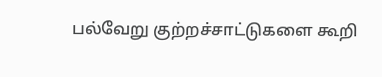பல்வேறு குற்றச்சாட்டுகளை கூறி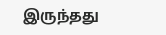இருந்தது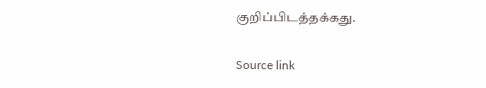குறிப்பிடத்தக்கது.

Source link